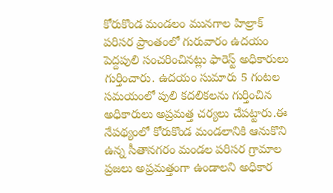కోరుకొండ మండలం మునగాల హిల్రాక్ పరిసర ప్రాంతంలో గురువారం ఉదయం పెద్దపులి సంచరించినట్లు ఫారెస్ట్ అధికారులు గుర్తించారు. ఉదయం సుమారు 5 గంటల సమయంలో పులి కదలికలను గుర్తించిన అధికారులు అప్రమత్త చర్యలు చేపట్టారు.ఈ నేపథ్యంలో కోరుకొండ మండలానికి ఆనుకొని ఉన్న సీతానగరం మండల పరిసర గ్రామాల ప్రజలు అప్రమత్తంగా ఉండాలని అధికార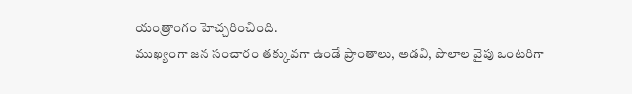యంత్రాంగం హెచ్చరించింది.
ముఖ్యంగా జన సంచారం తక్కువగా ఉండే ప్రాంతాలు, అడవి, పొలాల వైపు ఒంటరిగా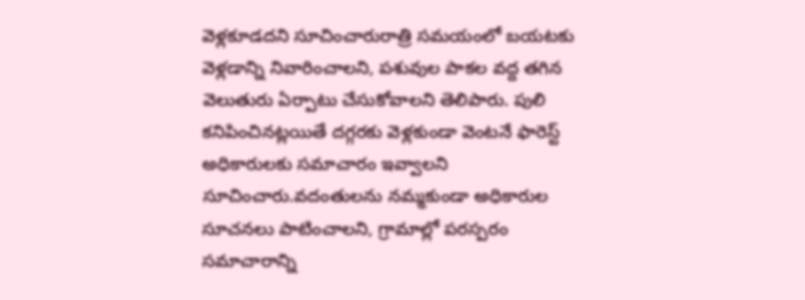వెళ్లకూడదని సూచించారురాత్రి సమయంలో బయటకు వెళ్లడాన్ని నివారించాలని, పశువుల పాకల వద్ద తగిన వెలుతురు ఏర్పాటు చేసుకోవాలని తెలిపారు. పులి కనిపించినట్లయితే దగ్గరకు వెళ్లకుండా వెంటనే ఫారెస్ట్ అధికారులకు సమాచారం ఇవ్వాలని సూచించారు.వదంతులను నమ్మకుండా అధికారుల సూచనలు పాటించాలని, గ్రామాల్లో పరస్పరం సమాచారాన్ని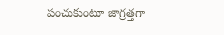పంచుకుంటూ జాగ్రత్తగా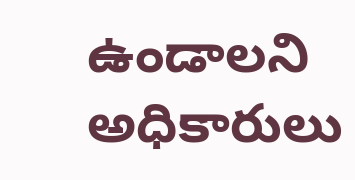ఉండాలని అధికారులు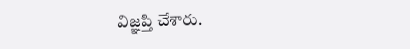విజ్ఞప్తి చేశారు.